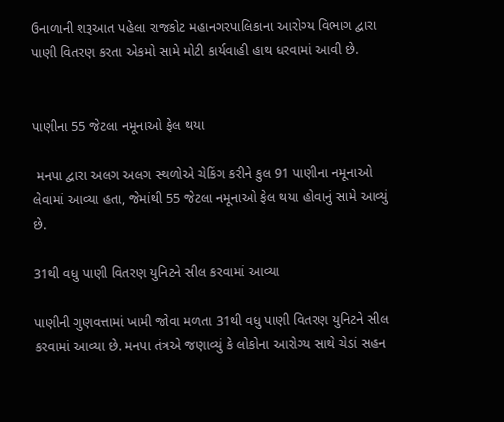ઉનાળાની શરૂઆત પહેલા રાજકોટ મહાનગરપાલિકાના આરોગ્ય વિભાગ દ્વારા પાણી વિતરણ કરતા એકમો સામે મોટી કાર્યવાહી હાથ ધરવામાં આવી છે.


પાણીના 55 જેટલા નમૂનાઓ ફેલ થયા

 મનપા દ્વારા અલગ અલગ સ્થળોએ ચેકિંગ કરીને કુલ 91 પાણીના નમૂનાઓ લેવામાં આવ્યા હતા, જેમાંથી 55 જેટલા નમૂનાઓ ફેલ થયા હોવાનું સામે આવ્યું છે.

31થી વધુ પાણી વિતરણ યુનિટને સીલ કરવામાં આવ્યા

પાણીની ગુણવત્તામાં ખામી જોવા મળતા 31થી વધુ પાણી વિતરણ યુનિટને સીલ કરવામાં આવ્યા છે. મનપા તંત્રએ જણાવ્યું કે લોકોના આરોગ્ય સાથે ચેડાં સહન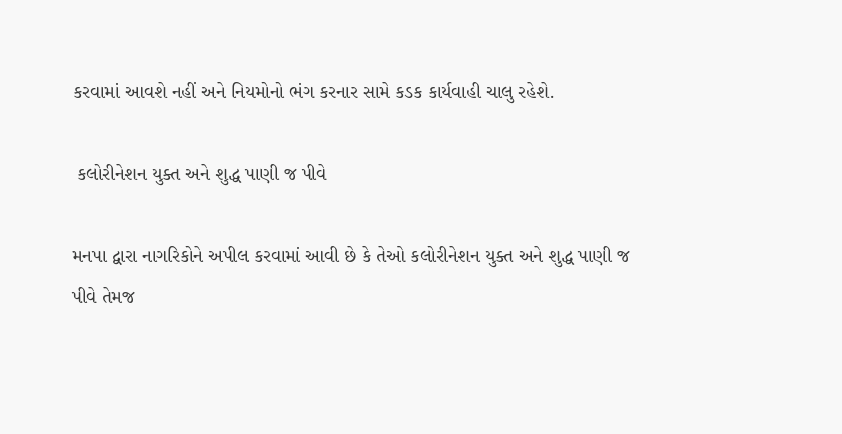કરવામાં આવશે નહીં અને નિયમોનો ભંગ કરનાર સામે કડક કાર્યવાહી ચાલુ રહેશે.

 કલોરીનેશન યુક્ત અને શુદ્ધ પાણી જ પીવે

મનપા દ્વારા નાગરિકોને અપીલ કરવામાં આવી છે કે તેઓ કલોરીનેશન યુક્ત અને શુદ્ધ પાણી જ પીવે તેમજ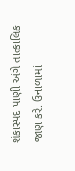શંકાસ્પદ પાણી અંગે તાત્કાલિક જાણ કરે. ઉનાળામાં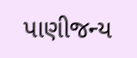પાણીજન્ય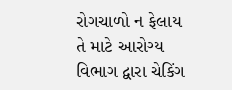રોગચાળો ન ફેલાય તે માટે આરોગ્ય વિભાગ દ્વારા ચેકિંગ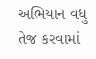અભિયાન વધુ તેજ કરવામાં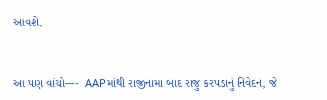આવશે.


આ પણ વાંચો----  AAPમાંથી રાજીનામા બાદ રાજુ કરપડાનું નિવેદન, જે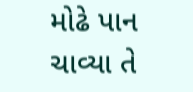મોઢે પાન ચાવ્યા તે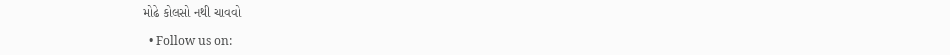મોઢે કોલસો નથી ચાવવો

  • Follow us on: